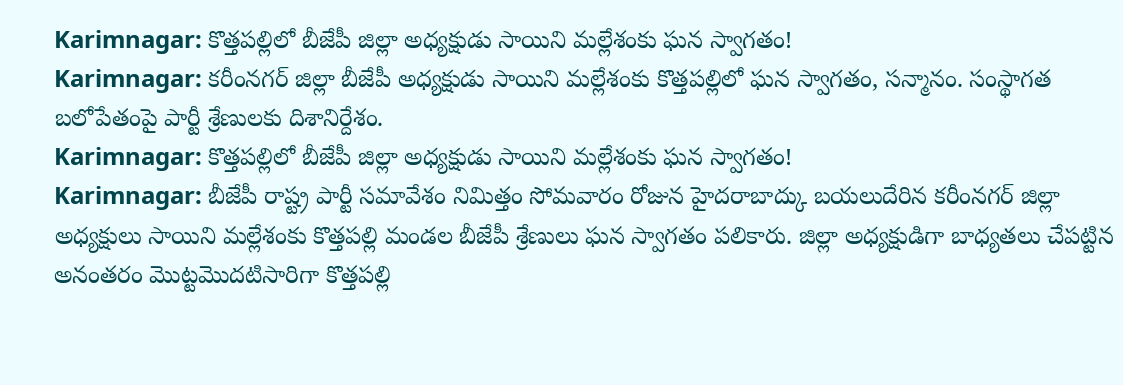Karimnagar: కొత్తపల్లిలో బీజేపీ జిల్లా అధ్యక్షుడు సాయిని మల్లేశంకు ఘన స్వాగతం!
Karimnagar: కరీంనగర్ జిల్లా బీజేపీ అధ్యక్షుడు సాయిని మల్లేశంకు కొత్తపల్లిలో ఘన స్వాగతం, సన్మానం. సంస్థాగత బలోపేతంపై పార్టీ శ్రేణులకు దిశానిర్దేశం.
Karimnagar: కొత్తపల్లిలో బీజేపీ జిల్లా అధ్యక్షుడు సాయిని మల్లేశంకు ఘన స్వాగతం!
Karimnagar: బీజేపీ రాష్ట్ర పార్టీ సమావేశం నిమిత్తం సోమవారం రోజున హైదరాబాద్కు బయలుదేరిన కరీంనగర్ జిల్లా అధ్యక్షులు సాయిని మల్లేశంకు కొత్తపల్లి మండల బీజేపీ శ్రేణులు ఘన స్వాగతం పలికారు. జిల్లా అధ్యక్షుడిగా బాధ్యతలు చేపట్టిన అనంతరం మొట్టమొదటిసారిగా కొత్తపల్లి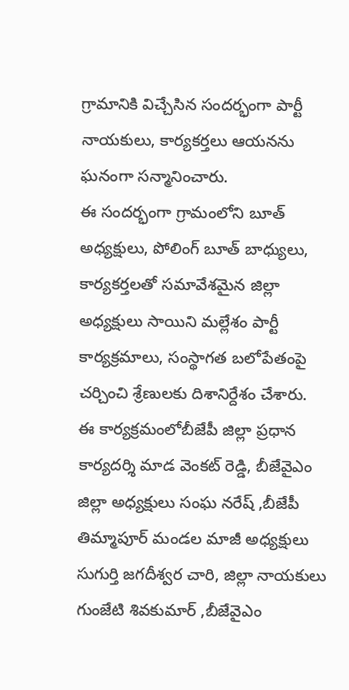గ్రామానికి విచ్చేసిన సందర్భంగా పార్టీ నాయకులు, కార్యకర్తలు ఆయనను ఘనంగా సన్మానించారు.
ఈ సందర్భంగా గ్రామంలోని బూత్ అధ్యక్షులు, పోలింగ్ బూత్ బాధ్యులు, కార్యకర్తలతో సమావేశమైన జిల్లా అధ్యక్షులు సాయిని మల్లేశం పార్టీ కార్యక్రమాలు, సంస్థాగత బలోపేతంపై చర్చించి శ్రేణులకు దిశానిర్దేశం చేశారు.
ఈ కార్యక్రమంలోబీజేపీ జిల్లా ప్రధాన కార్యదర్శి మాడ వెంకట్ రెడ్డి, బీజేవైఎం జిల్లా అధ్యక్షులు సంఘ నరేష్ ,బీజేపీ తిమ్మాపూర్ మండల మాజీ అధ్యక్షులు సుగుర్తి జగదీశ్వర చారి, జిల్లా నాయకులు గుంజేటి శివకుమార్ ,బీజేవైఎం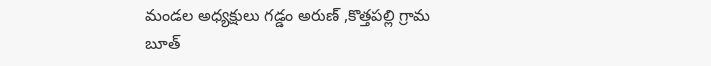మండల అధ్యక్షులు గడ్డం అరుణ్ ,కొత్తపల్లి గ్రామ బూత్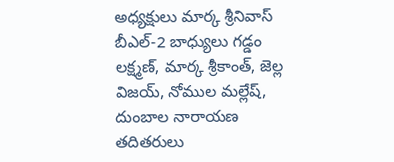అధ్యక్షులు మార్క శ్రీనివాస్ బీఎల్-2 బాధ్యులు గడ్డం లక్ష్మణ్, మార్క శ్రీకాంత్, జెల్ల విజయ్, నోముల మల్లేష్, దుంబాల నారాయణ తదితరులు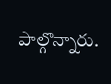పాల్గొన్నారు.